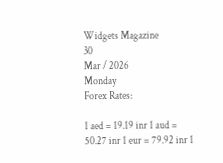Widgets Magazine
30
Mar / 2026
Monday
Forex Rates:

1 aed = 19.19 inr 1 aud = 50.27 inr 1 eur = 79.92 inr 1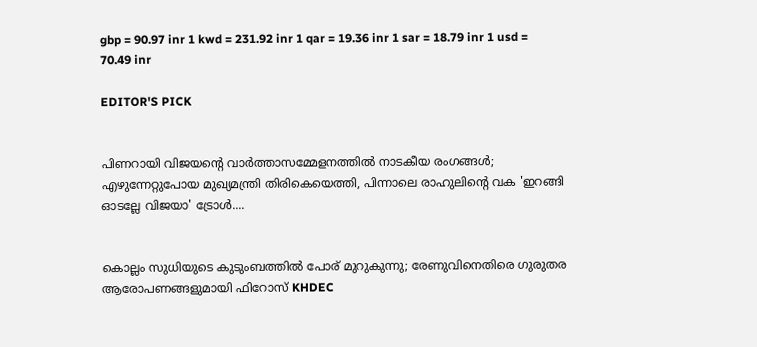gbp = 90.97 inr 1 kwd = 231.92 inr 1 qar = 19.36 inr 1 sar = 18.79 inr 1 usd = 70.49 inr

EDITOR'S PICK


പിണറായി വിജയന്റെ വാർത്താസമ്മേളനത്തിൽ നാടകീയ രംഗങ്ങൾ; എഴുന്നേറ്റുപോയ മുഖ്യമന്ത്രി തിരികെയെത്തി, പിന്നാലെ രാഹുലിന്റെ വക 'ഇറങ്ങി ഓടല്ലേ വിജയാ' ട്രോൾ....


കൊല്ലം സുധിയുടെ കുടുംബത്തിൽ പോര് മുറുകുന്നു; രേണുവിനെതിരെ ഗുരുതര ആരോപണങ്ങളുമായി ഫിറോസ് KHDEC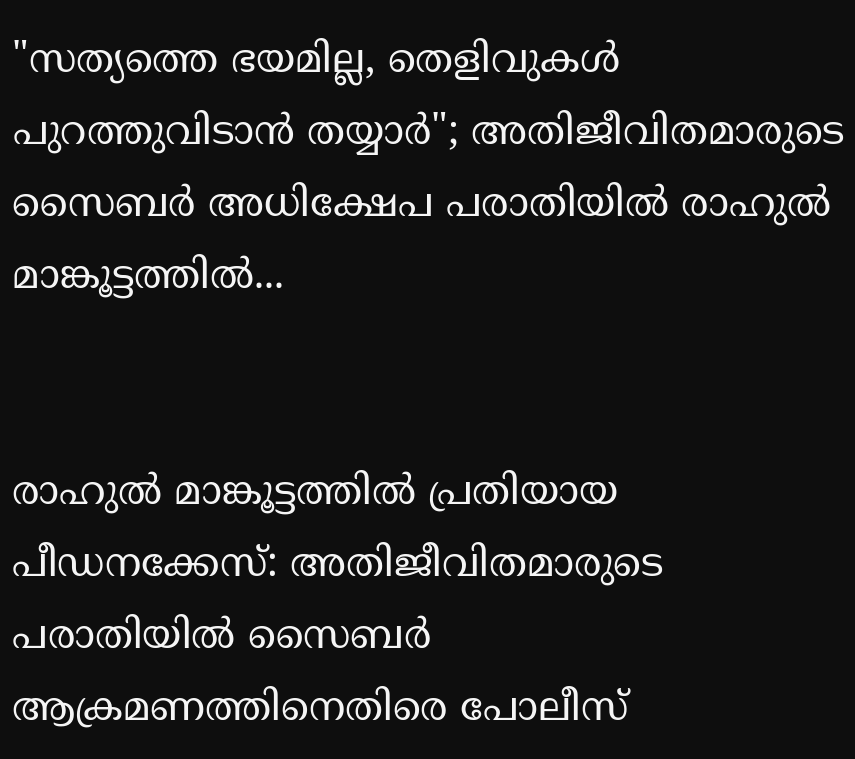"സത്യത്തെ ഭയമില്ല, തെളിവുകൾ പുറത്തുവിടാൻ തയ്യാർ"; അതിജീവിതമാരുടെ സൈബർ അധിക്ഷേപ പരാതിയിൽ രാഹുൽ മാങ്കൂട്ടത്തിൽ...


രാഹുൽ മാങ്കൂട്ടത്തിൽ പ്രതിയായ പീഡനക്കേസ്: അതിജീവിതമാരുടെ പരാതിയിൽ സൈബർ ആക്രമണത്തിനെതിരെ പോലീസ്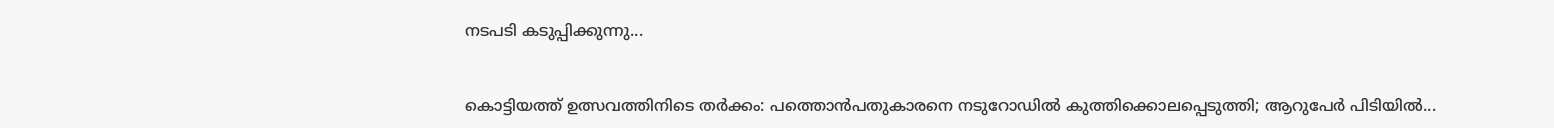നടപടി കടുപ്പിക്കുന്നു...


കൊട്ടിയത്ത് ഉത്സവത്തിനിടെ തർക്കം: പത്തൊൻപതുകാരനെ നടുറോഡിൽ കുത്തിക്കൊലപ്പെടുത്തി; ആറുപേർ പിടിയിൽ...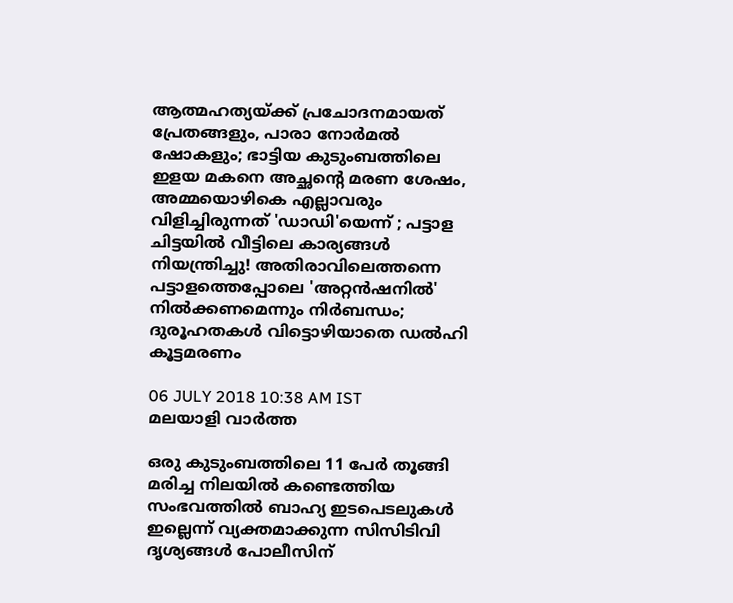ആത്മഹത്യയ്ക്ക് പ്രചോദനമായത് പ്രേതങ്ങളും, പാരാ നോര്‍മല്‍ ഷോകളും; ഭാട്ടിയ കുടുംബത്തിലെ ഇളയ മകനെ അച്ഛന്റെ മരണ ശേഷം, അമ്മയൊഴികെ എല്ലാവരും വിളിച്ചിരുന്നത് 'ഡാഡി'യെന്ന് ; പട്ടാള ചിട്ടയിൽ വീട്ടിലെ കാര്യങ്ങൾ നിയന്ത്രിച്ചു! അതിരാവിലെത്തന്നെ പട്ടാളത്തെപ്പോലെ 'അറ്റന്‍ഷനില്‍' നിൽക്കണമെന്നും നിർബന്ധം; ദുരൂഹതകൾ വിട്ടൊഴിയാതെ ഡല്‍ഹി കൂട്ടമരണം

06 JULY 2018 10:38 AM IST
മലയാളി വാര്‍ത്ത

ഒരു കുടുംബത്തിലെ 11 പേര്‍ തൂങ്ങി മരിച്ച നിലയില്‍ കണ്ടെത്തിയ സംഭവത്തില്‍ ബാഹ്യ ഇടപെടലുകൾ ഇല്ലെന്ന് വ്യക്തമാക്കുന്ന സിസിടിവി ദൃശ്യങ്ങൾ പോലീസിന്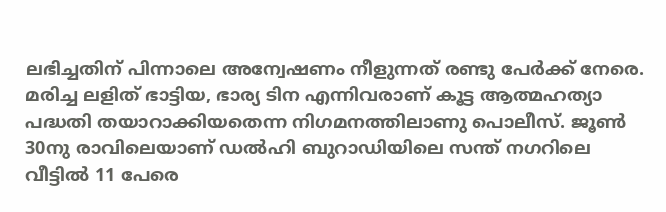ലഭിച്ചതിന് പിന്നാലെ അന്വേഷണം നീളുന്നത് രണ്ടു പേര്‍ക്ക് നേരെ. മരിച്ച ലളിത് ഭാട്ടിയ, ഭാര്യ ടിന എന്നിവരാണ് കൂട്ട ആത്മഹത്യാ പദ്ധതി തയാറാക്കിയതെന്ന നിഗമനത്തിലാണു പൊലീസ്. ജൂണ്‍ 30നു രാവിലെയാണ് ഡല്‍ഹി ബുറാഡിയിലെ സന്ത് നഗറിലെ വീട്ടില്‍ 11 പേരെ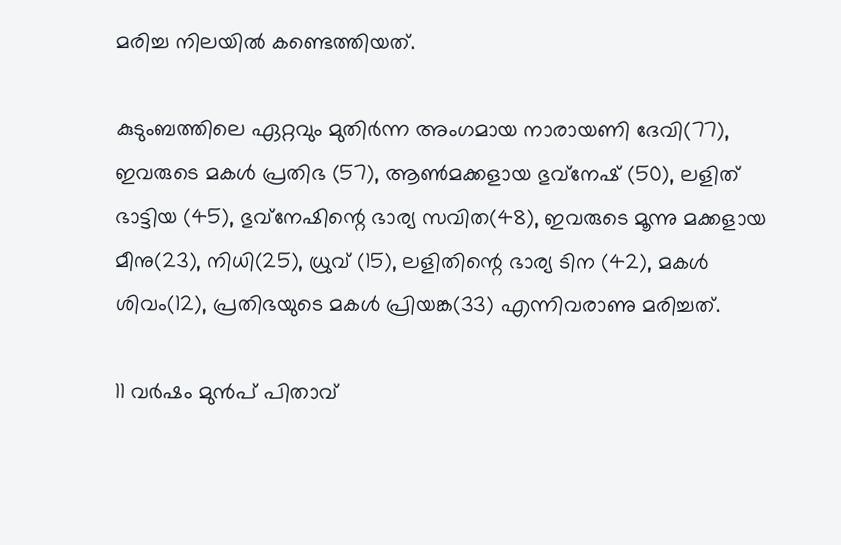മരിച്ച നിലയില്‍ കണ്ടെത്തിയത്.

കുടുംബത്തിലെ ഏറ്റവും മുതിര്‍ന്ന അംഗമായ നാരായണി ദേവി(77), ഇവരുടെ മകള്‍ പ്രതിഭ (57), ആണ്‍മക്കളായ ഭുവ്നേഷ് (50), ലളിത് ഭാട്ടിയ (45), ഭുവ്നേഷിന്റെ ഭാര്യ സവിത(48), ഇവരുടെ മൂന്നു മക്കളായ മീനു(23), നിധി(25), ധ്രുവ് (15), ലളിതിന്റെ ഭാര്യ ടിന (42), മകള്‍ ശിവം(12), പ്രതിഭയുടെ മകള്‍ പ്രിയങ്ക(33) എന്നിവരാണു മരിച്ചത്.

11 വര്‍ഷം മുന്‍പ് പിതാവ്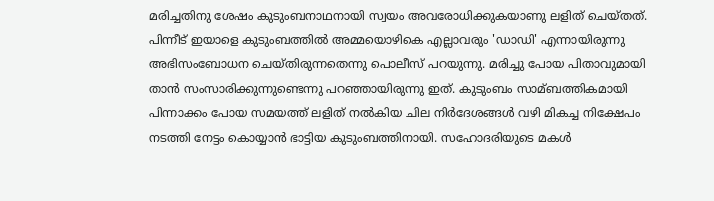മരിച്ചതിനു ശേഷം കുടുംബനാഥനായി സ്വയം അവരോധിക്കുകയാണു ലളിത് ചെയ്തത്. പിന്നീട് ഇയാളെ കുടുംബത്തില്‍ അമ്മയൊഴികെ എല്ലാവരും 'ഡാഡി' എന്നായിരുന്നു അഭിസംബോധന ചെയ്തിരുന്നതെന്നു പൊലീസ് പറയുന്നു. മരിച്ചു പോയ പിതാവുമായി താന്‍ സംസാരിക്കുന്നുണ്ടെന്നു പറഞ്ഞായിരുന്നു ഇത്. കുടുംബം സാമ്ബത്തികമായി പിന്നാക്കം പോയ സമയത്ത് ലളിത് നല്‍കിയ ചില നിര്‍ദേശങ്ങള്‍ വഴി മികച്ച നിക്ഷേപം നടത്തി നേട്ടം കൊയ്യാന്‍ ഭാട്ടിയ കുടുംബത്തിനായി. സഹോദരിയുടെ മകള്‍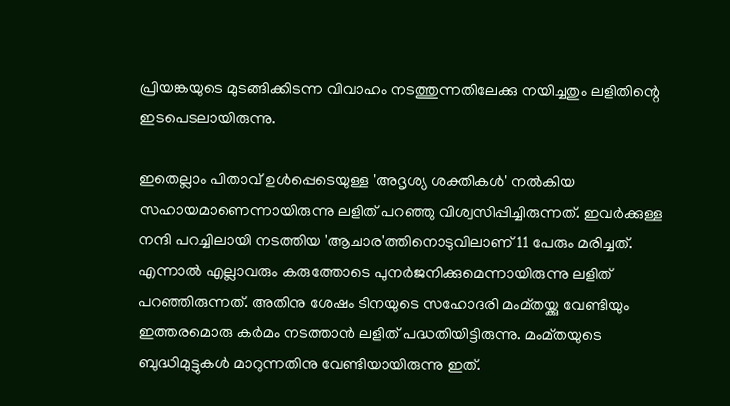പ്രിയങ്കയുടെ മുടങ്ങിക്കിടന്ന വിവാഹം നടത്തുന്നതിലേക്കു നയിച്ചതും ലളിതിന്റെ ഇടപെടലായിരുന്നു.

ഇതെല്ലാം പിതാവ് ഉള്‍പ്പെടെയുള്ള 'അദൃശ്യ ശക്തികള്‍' നല്‍കിയ സഹായമാണെന്നായിരുന്നു ലളിത് പറഞ്ഞു വിശ്വസിപ്പിച്ചിരുന്നത്. ഇവര്‍ക്കുള്ള നന്ദി പറച്ചിലായി നടത്തിയ 'ആചാര'ത്തിനൊടുവിലാണ് 11 പേരും മരിച്ചത്. എന്നാല്‍ എല്ലാവരും കരുത്തോടെ പുനര്‍ജനിക്കുമെന്നായിരുന്നു ലളിത് പറഞ്ഞിരുന്നത്. അതിനു ശേഷം ടിനയുടെ സഹോദരി മംമ്തയ്ക്കു വേണ്ടിയും ഇത്തരമൊരു കര്‍മം നടത്താന്‍ ലളിത് പദ്ധതിയിട്ടിരുന്നു. മംമ്തയുടെ ബുദ്ധിമുട്ടുകള്‍ മാറുന്നതിനു വേണ്ടിയായിരുന്നു ഇത്.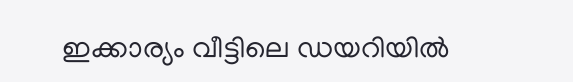ഇക്കാര്യം വീട്ടിലെ ഡയറിയില്‍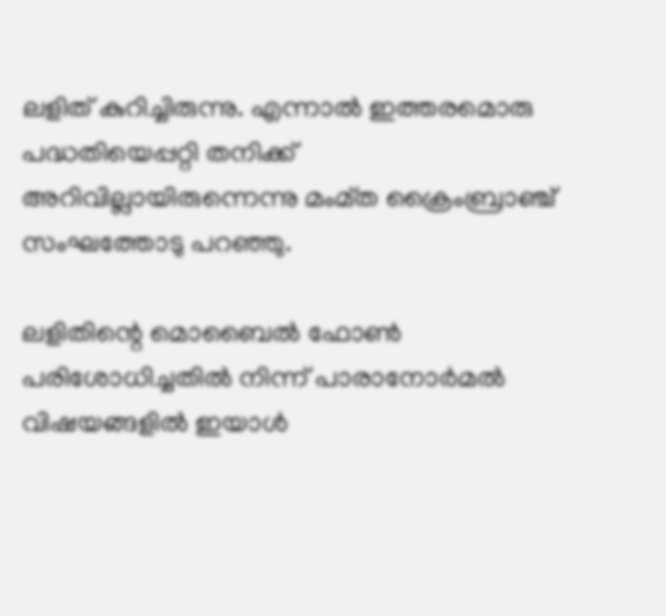ലളിത് കുറിച്ചിരുന്നു. എന്നാല്‍ ഇത്തരമൊരു പദ്ധതിയെപ്പറ്റി തനിക്ക് അറിവില്ലായിരുന്നെന്നു മംമ്ത ക്രൈംബ്രാഞ്ച് സംഘത്തോടു പറഞ്ഞു.

ലളിതിന്റെ മൊബൈല്‍ ഫോണ്‍ പരിശോധിച്ചതില്‍ നിന്ന് പാരാനോര്‍മല്‍ വിഷയങ്ങളില്‍ ഇയാള്‍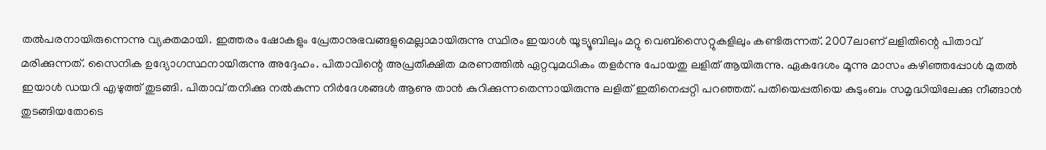തല്‍പരനായിരുന്നെന്നു വ്യക്തമായി. ഇത്തരം ഷോകളും പ്രേതാനുഭവങ്ങളുമെല്ലാമായിരുന്നു സ്ഥിരം ഇയാള്‍ യൂട്യൂബിലും മറ്റു വെബ്സൈറ്റുകളിലും കണ്ടിരുന്നത്. 2007ലാണ് ലളിതിന്റെ പിതാവ് മരിക്കുന്നത്. സൈനിക ഉദ്യോഗസ്ഥനായിരുന്നു അദ്ദേഹം. പിതാവിന്റെ അപ്രതീക്ഷിത മരണത്തില്‍ ഏറ്റവുമധികം തളര്‍ന്നു പോയതു ലളിത് ആയിരുന്നു. ഏകദേശം മൂന്നു മാസം കഴിഞ്ഞപ്പോള്‍ മുതല്‍ ഇയാള്‍ ഡയറി എഴുത്ത് തുടങ്ങി. പിതാവ് തനിക്കു നല്‍കുന്ന നിര്‍ദേശങ്ങള്‍ ആണു താന്‍ കുറിക്കുന്നതെന്നായിരുന്നു ലളിത് ഇതിനെപ്പറ്റി പറഞ്ഞത്. പതിയെപ്പതിയെ കുടുംബം സമൃദ്ധിയിലേക്കു നീങ്ങാന്‍ തുടങ്ങിയതോടെ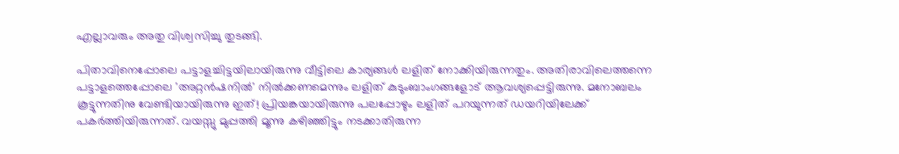എല്ലാവരും അതു വിശ്വസിച്ചു തുടങ്ങി.

പിതാവിനെപ്പോലെ പട്ടാളച്ചിട്ടയിലായിരുന്നു വീട്ടിലെ കാര്യങ്ങള്‍ ലളിത് നോക്കിയിരുന്നതും. അതിരാവിലെത്തന്നെ പട്ടാളത്തെപ്പോലെ 'അറ്റന്‍ഷനില്‍' നില്‍ക്കണമെന്നും ലളിത് കുടുംബാംഗങ്ങളോട് ആവശ്യപ്പെട്ടിരുന്നു. മനോബലം കൂട്ടുന്നതിനു വേണ്ടിയായിരുന്നു ഇത്! പ്രിയങ്കയായിരുന്നു പലപ്പോഴും ലളിത് പറയുന്നത് ഡയറിയിലേക്ക് പകര്‍ത്തിയിരുന്നത്. വയസ്സു മുപ്പത്തി മൂന്നു കഴിഞ്ഞിട്ടും നടക്കാതിരുന്ന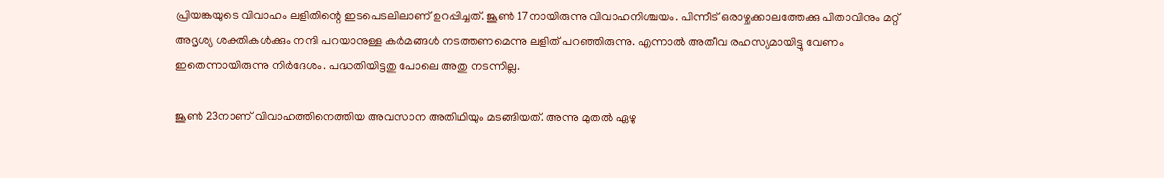പ്രിയങ്കയുടെ വിവാഹം ലളിതിന്റെ ഇടപെടലിലാണ് ഉറപ്പിച്ചത്. ജൂണ്‍ 17നായിരുന്നു വിവാഹനിശ്ചയം. പിന്നീട് ഒരാഴ്ചക്കാലത്തേക്കു പിതാവിനും മറ്റ് അദൃശ്യ ശക്തികള്‍ക്കും നന്ദി പറയാനുള്ള കര്‍മങ്ങള്‍ നടത്തണമെന്നു ലളിത് പറഞ്ഞിരുന്നു. എന്നാല്‍ അതീവ രഹസ്യമായിട്ടു വേണം ഇതെന്നായിരുന്നു നിര്‍ദേശം. പദ്ധതിയിട്ടതു പോലെ അതു നടന്നില്ല.

ജൂണ്‍ 23നാണ് വിവാഹത്തിനെത്തിയ അവസാന അതിഥിയും മടങ്ങിയത്. അന്നു മുതല്‍ ഏഴു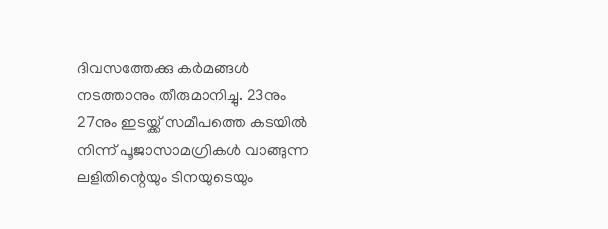ദിവസത്തേക്കു കര്‍മങ്ങള്‍ നടത്താനും തീരുമാനിച്ചു. 23നും 27നും ഇടയ്ക്ക് സമീപത്തെ കടയില്‍ നിന്ന് പൂജാസാമഗ്രികള്‍ വാങ്ങുന്ന ലളിതിന്റെയും ടിനയുടെയും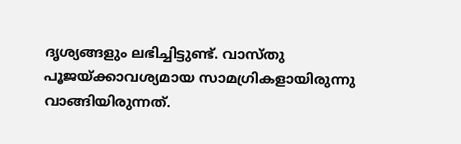ദൃശ്യങ്ങളും ലഭിച്ചിട്ടുണ്ട്. വാസ്തു പൂജയ്ക്കാവശ്യമായ സാമഗ്രികളായിരുന്നു വാങ്ങിയിരുന്നത്.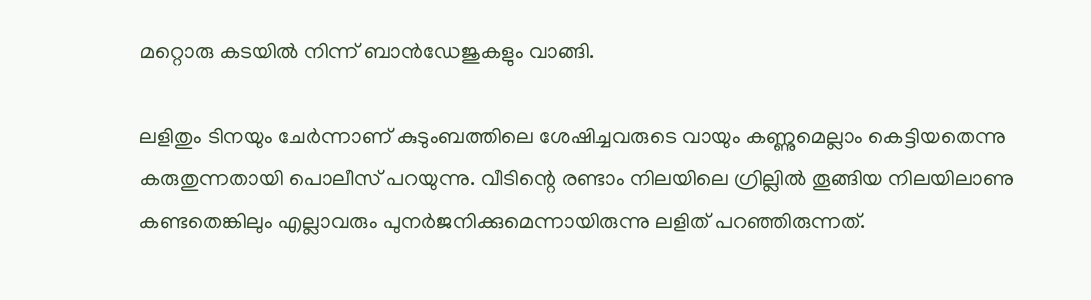മറ്റൊരു കടയില്‍ നിന്ന് ബാന്‍ഡേജുകളും വാങ്ങി.

ലളിതും ടിനയും ചേര്‍ന്നാണ് കുടുംബത്തിലെ ശേഷിച്ചവരുടെ വായും കണ്ണുമെല്ലാം കെട്ടിയതെന്നു കരുതുന്നതായി പൊലീസ് പറയുന്നു. വീടിന്റെ രണ്ടാം നിലയിലെ ഗ്രില്ലില്‍ തൂങ്ങിയ നിലയിലാണു കണ്ടതെങ്കിലും എല്ലാവരും പുനര്‍ജനിക്കുമെന്നായിരുന്നു ലളിത് പറഞ്ഞിരുന്നത്.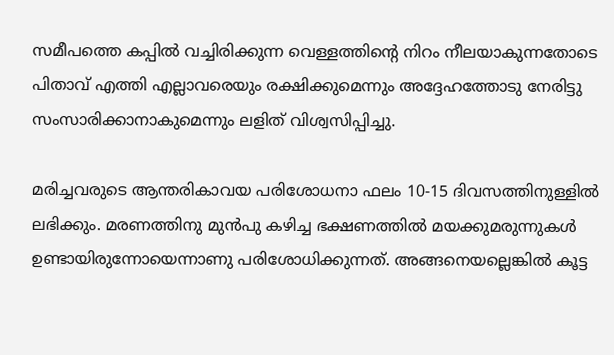സമീപത്തെ കപ്പില്‍ വച്ചിരിക്കുന്ന വെള്ളത്തിന്റെ നിറം നീലയാകുന്നതോടെ പിതാവ് എത്തി എല്ലാവരെയും രക്ഷിക്കുമെന്നും അദ്ദേഹത്തോടു നേരിട്ടു സംസാരിക്കാനാകുമെന്നും ലളിത് വിശ്വസിപ്പിച്ചു.

മരിച്ചവരുടെ ആന്തരികാവയ പരിശോധനാ ഫലം 10-15 ദിവസത്തിനുള്ളില്‍ ലഭിക്കും. മരണത്തിനു മുന്‍പു കഴിച്ച ഭക്ഷണത്തില്‍ മയക്കുമരുന്നുകള്‍ ഉണ്ടായിരുന്നോയെന്നാണു പരിശോധിക്കുന്നത്. അങ്ങനെയല്ലെങ്കില്‍ കൂട്ട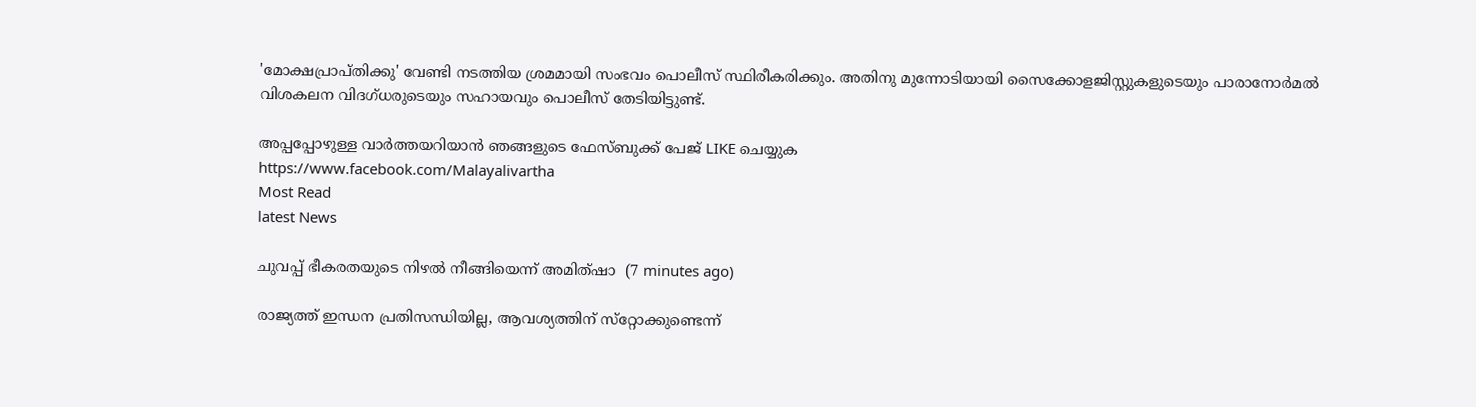'മോക്ഷപ്രാപ്തിക്കു' വേണ്ടി നടത്തിയ ശ്രമമായി സംഭവം പൊലീസ് സ്ഥിരീകരിക്കും. അതിനു മുന്നോടിയായി സൈക്കോളജിസ്റ്റുകളുടെയും പാരാനോര്‍മല്‍ വിശകലന വിദഗ്ധരുടെയും സഹായവും പൊലീസ് തേടിയിട്ടുണ്ട്.

അപ്പപ്പോഴുള്ള വാര്‍ത്തയറിയാന്‍ ഞങ്ങളുടെ ഫേസ്‌ബുക്ക്‌ പേജ് LIKE ചെയ്യുക
https://www.facebook.com/Malayalivartha
Most Read
latest News

ചുവപ്പ് ഭീകരതയുടെ നിഴല്‍ നീങ്ങിയെന്ന് അമിത്ഷാ  (7 minutes ago)

രാജ്യത്ത് ഇന്ധന പ്രതിസന്ധിയില്ല, ആവശ്യത്തിന് സ്‌റ്റോക്കുണ്ടെന്ന്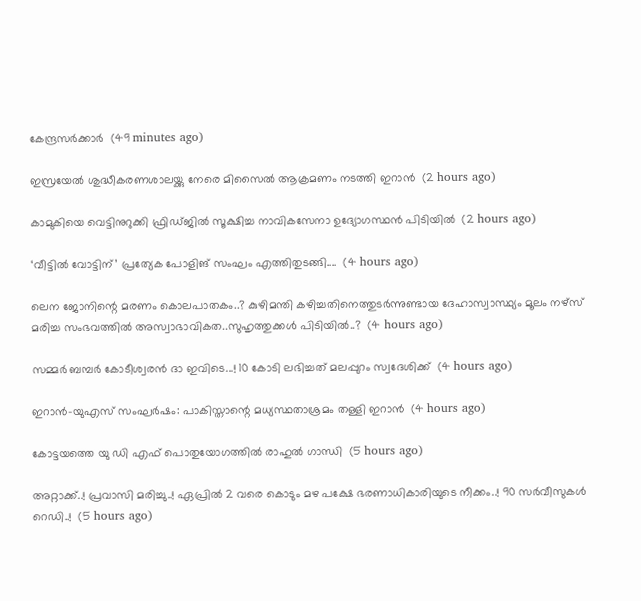കേന്ദ്രസര്‍ക്കാര്‍  (49 minutes ago)

ഇസ്രയേല്‍ ശുദ്ധീകരണശാലയ്ക്കു നേരെ മിസൈല്‍ ആക്രമണം നടത്തി ഇറാന്‍  (2 hours ago)

കാമുകിയെ വെട്ടിനുറുക്കി ഫ്രിഡ്ജില്‍ സൂക്ഷിച്ച നാവികസേനാ ഉദ്യോഗസ്ഥന്‍ പിടിയില്‍  (2 hours ago)

‘വീട്ടിൽ വോട്ടിന്’ പ്രത്യേക പോളിങ് സംഘം എത്തിതുടങ്ങി....  (4 hours ago)

ലെന ജോനിന്റെ മരണം കൊലപാതകം..? കുഴിമന്തി കഴിച്ചതിനെത്തുടര്‍ന്നുണ്ടായ ദേഹാസ്വാസ്ഥ്യം മൂലം നഴ്സ് മരിച്ച സംഭവത്തില്‍ അസ്വാഭാവികത..സുഹൃത്തുക്കൾ പിടിയിൽ..?  (4 hours ago)

സമ്മർ ബമ്പർ കോടീശ്വരൻ ദാ ഇവിടെ...! 10 കോടി ലഭിച്ചത് മലപ്പുറം സ്വദേശിക്ക്  (4 hours ago)

ഇറാൻ-യുഎസ് സംഘർഷം: പാകിസ്താന്റെ മധ്യസ്ഥതാശ്രമം തള്ളി ഇറാൻ  (4 hours ago)

കോട്ടയത്തെ യു ഡി എഫ് പൊതുയോഗത്തിൽ രാഹുൽ ഗാന്ധി  (5 hours ago)

അറ്റാക്ക്..! പ്രവാസി മരിച്ചു..! ഏപ്രിൽ 2 വരെ കൊടും മഴ പക്ഷേ ഭരണാധികാരിയുടെ നീക്കം..! 90 സർവീസുകൾ റെഡി..!  (5 hours ago)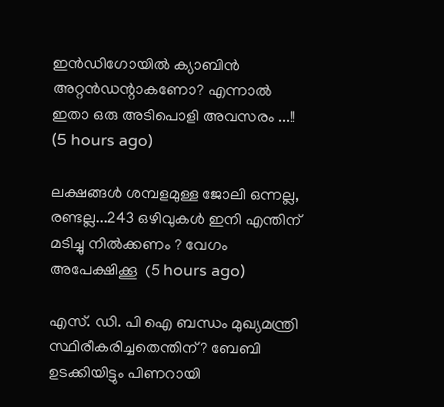ഇന്‍ഡിഗോയില്‍ ക്യാബിന്‍ അറ്റന്‍ഡന്റാകണോ? എന്നാൽ ഇതാ ഒരു അടിപൊളി അവസരം ...!!  (5 hours ago)

ലക്ഷങ്ങൾ ശമ്പളമുള്ള ജോലി ഒന്നല്ല, രണ്ടല്ല...243 ഒഴിവുകൾ ഇനി എന്തിന് മടിച്ചു നിൽക്കണം ? വേഗം അപേക്ഷിക്കൂ  (5 hours ago)

എസ്. ഡി. പി ഐ ബന്ധം മുഖ്യമന്ത്രി സ്ഥിരീകരിച്ചതെന്തിന്? ബേബി ഉടക്കിയിട്ടും പിണറായി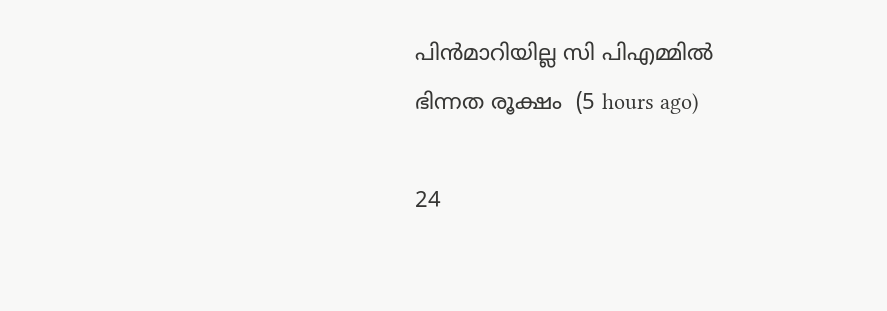പിൻമാറിയില്ല സി പിഎമ്മിൽ ഭിന്നത രൂക്ഷം  (5 hours ago)

24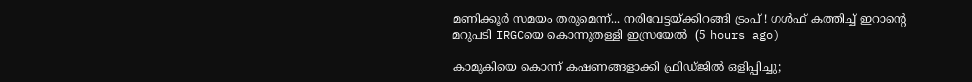മണിക്കൂര്‍ സമയം തരുമെന്ന്... നരിവേട്ടയ്ക്കിറങ്ങി ട്രംപ് ! ഗള്‍ഫ് കത്തിച്ച് ഇറാന്റെ മറുപടി IRGCയെ കൊന്നുതള്ളി ഇസ്രയേല്‍  (5 hours ago)

കാമുകിയെ കൊന്ന് കഷണങ്ങളാക്കി ഫ്രിഡ്ജിൽ ഒളിപ്പിച്ചു;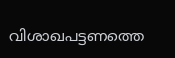വിശാഖപട്ടണത്തെ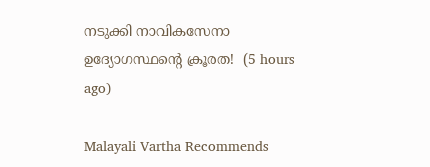നടുക്കി നാവികസേനാ ഉദ്യോഗസ്ഥന്റെ ക്രൂരത!  (5 hours ago)

Malayali Vartha Recommends